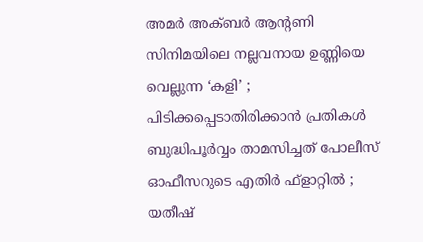അമര്‍ അക്ബര്‍ ആന്റണി സിനിമയിലെ നല്ലവനായ ഉണ്ണിയെ വെല്ലുന്ന ‘കളി’ ; പിടിക്കപ്പെടാതിരിക്കാന്‍ പ്രതികള്‍ ബുദ്ധിപൂര്‍വ്വം താമസിച്ചത് പോലീസ് ഓഫീസറുടെ എതിര്‍ ഫ്‌ളാറ്റില്‍ ; യതീഷ്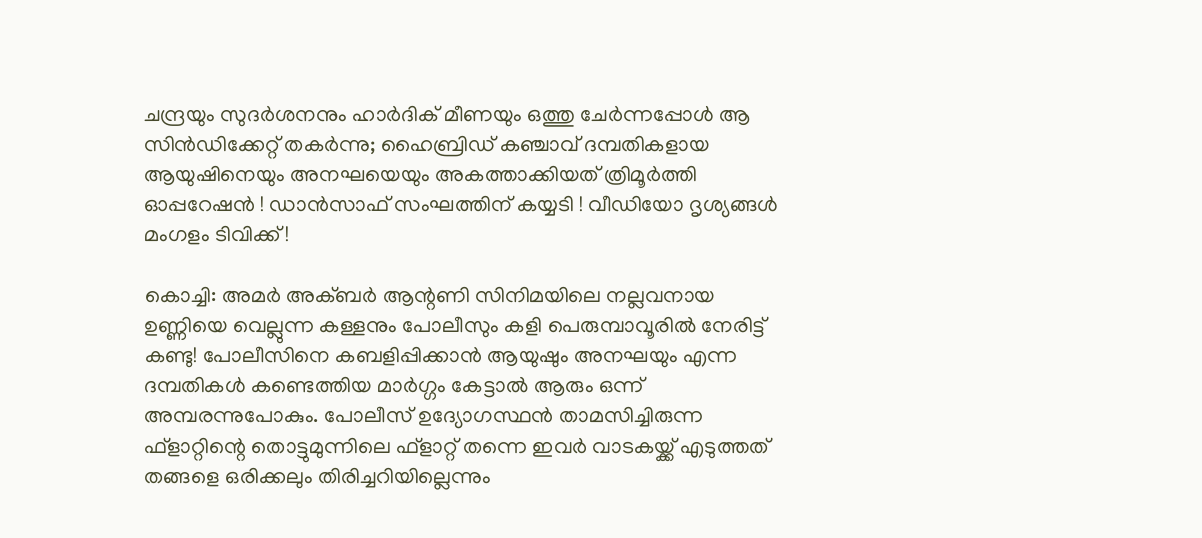ചന്ദ്രയും സുദര്‍ശനനും ഹാര്‍ദിക് മീണയും ഒത്തു ചേര്‍ന്നപ്പോള്‍ ആ സിന്‍ഡിക്കേറ്റ് തകര്‍ന്നു; ഹൈബ്രിഡ് കഞ്ചാവ് ദമ്പതികളായ ആയുഷിനെയും അനഘയെയും അകത്താക്കിയത് ത്രിമൂര്‍ത്തി ഓപ്പറേഷന്‍ ! ഡാന്‍സാഫ് സംഘത്തിന് കയ്യടി ! വീഡിയോ ദൃശ്യങ്ങള്‍ മംഗളം ടിവിക്ക് !

കൊച്ചി: അമര്‍ അക്ബര്‍ ആന്റണി സിനിമയിലെ നല്ലവനായ ഉണ്ണിയെ വെല്ലുന്ന കള്ളനും പോലീസും കളി പെരുമ്പാവൂരില്‍ നേരിട്ട് കണ്ടു! പോലീസിനെ കബളിപ്പിക്കാന്‍ ആയുഷും അനഘയും എന്ന ദമ്പതികള്‍ കണ്ടെത്തിയ മാര്‍ഗ്ഗം കേട്ടാല്‍ ആരും ഒന്ന് അമ്പരന്നുപോകും. പോലീസ് ഉദ്യോഗസ്ഥന്‍ താമസിച്ചിരുന്ന ഫ്ളാറ്റിന്റെ തൊട്ടുമുന്നിലെ ഫ്ളാറ്റ് തന്നെ ഇവര്‍ വാടകയ്ക്ക് എടുത്തത് തങ്ങളെ ഒരിക്കലും തിരിച്ചറിയില്ലെന്നും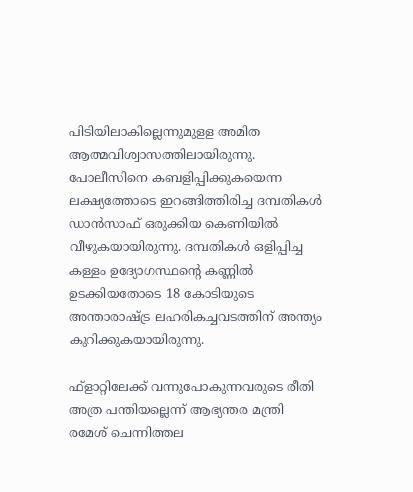പിടിയിലാകില്ലെന്നുമുളള അമിത ആത്മവിശ്വാസത്തിലായിരുന്നു. പോലീസിനെ കബളിപ്പിക്കുകയെന്ന ലക്ഷ്യത്തോടെ ഇറങ്ങിത്തിരിച്ച ദമ്പതികള്‍ ഡാന്‍സാഫ് ഒരുക്കിയ കെണിയില്‍ വീഴുകയായിരുന്നു. ദമ്പതികള്‍ ഒളിപ്പിച്ച കള്ളം ഉദ്യോഗസ്ഥന്റെ കണ്ണില്‍ ഉടക്കിയതോടെ 18 കോടിയുടെ അന്താരാഷ്ട്ര ലഹരികച്ചവടത്തിന് അന്ത്യം കുറിക്കുകയായിരുന്നു.

ഫ്ളാറ്റിലേക്ക് വന്നുപോകുന്നവരുടെ രീതി അത്ര പന്തിയല്ലെന്ന് ആഭ്യന്തര മന്ത്രി രമേശ് ചെന്നിത്തല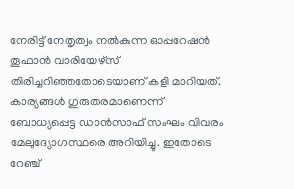നേരിട്ട് നേതൃത്വം നല്‍കുന്ന ഓപ്പറേഷന്‍ തൂഫാന്‍ വാരിയേഴ്‌സ് തിരിച്ചറിഞ്ഞതോടെയാണ് കളി മാറിയത്. കാര്യങ്ങള്‍ ഗുരുതരമാണെന്ന് ബോധ്യപ്പെട്ട ഡാന്‍സാഫ് സംഘം വിവരം മേലുദ്യോഗസ്ഥരെ അറിയിച്ചു. ഇതോടെ റേഞ്ച്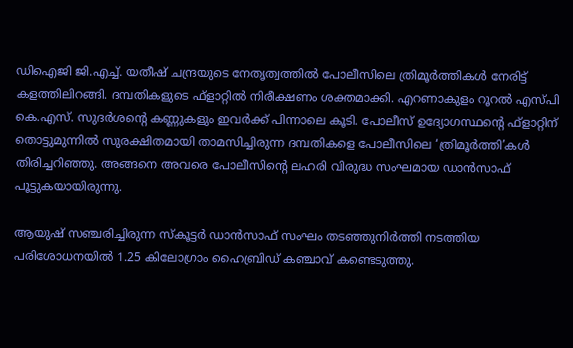ഡിഐജി ജി.എച്ച്. യതീഷ് ചന്ദ്രയുടെ നേതൃത്വത്തില്‍ പോലീസിലെ ത്രിമൂര്‍ത്തികള്‍ നേരിട്ട് കളത്തിലിറങ്ങി. ദമ്പതികളുടെ ഫ്‌ളാറ്റില്‍ നിരീക്ഷണം ശക്തമാക്കി. എറണാകുളം റൂറല്‍ എസ്പി കെ.എസ്. സുദര്‍ശന്റെ കണ്ണുകളും ഇവര്‍ക്ക് പിന്നാലെ കൂടി. പോലീസ് ഉദ്യോഗസ്ഥന്റെ ഫ്ളാറ്റിന് തൊട്ടുമുന്നില്‍ സുരക്ഷിതമായി താമസിച്ചിരുന്ന ദമ്പതികളെ പോലീസിലെ ‘ത്രിമൂര്‍ത്തി’കള്‍ തിരിച്ചറിഞ്ഞു. അങ്ങനെ അവരെ പോലീസിന്റെ ലഹരി വിരുദ്ധ സംഘമായ ഡാന്‍സാഫ് പൂട്ടുകയായിരുന്നു.

ആയുഷ് സഞ്ചരിച്ചിരുന്ന സ്‌കൂട്ടര്‍ ഡാന്‍സാഫ് സംഘം തടഞ്ഞുനിര്‍ത്തി നടത്തിയ പരിശോധനയില്‍ 1.25 കിലോഗ്രാം ഹൈബ്രിഡ് കഞ്ചാവ് കണ്ടെടുത്തു.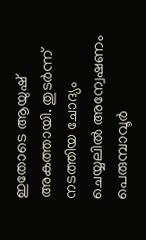ഇതോടെ ആയുഷ് അകത്തായി. തുടര്‍ന്ന് നടത്തിയ ചോദ്യം ചെയ്യലില്‍ അന്വേഷണം പെരുമ്പാവൂര്‍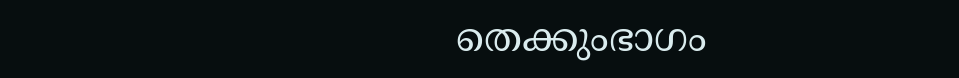തെക്കുംഭാഗം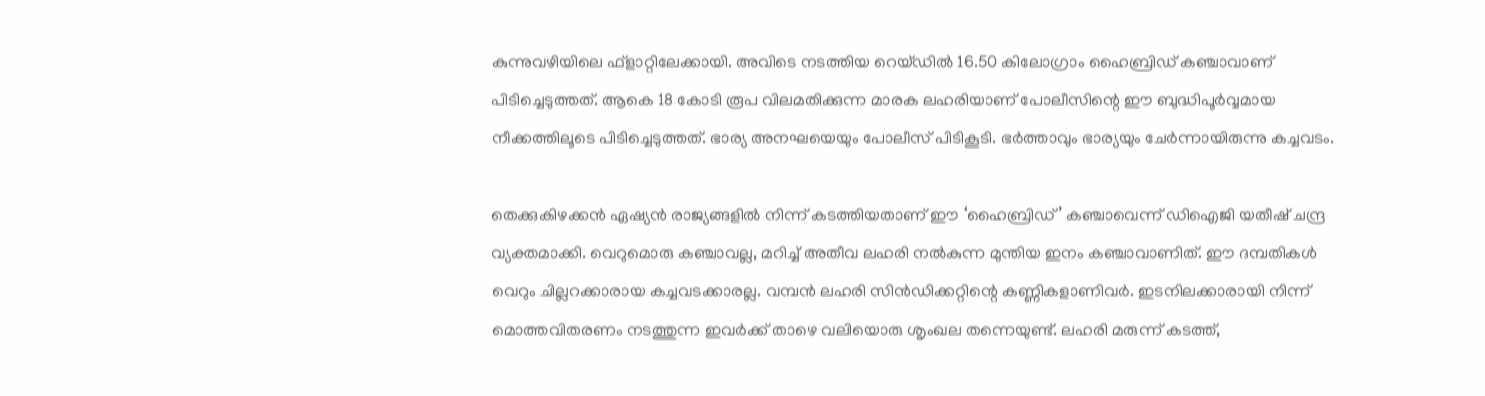കുന്നുവഴിയിലെ ഫ്ളാറ്റിലേക്കായി. അവിടെ നടത്തിയ റെയ്ഡില്‍ 16.50 കിലോഗ്രാം ഹൈബ്രിഡ് കഞ്ചാവാണ് പിടിച്ചെടുത്തത്. ആകെ 18 കോടി രൂപ വിലമതിക്കുന്ന മാരക ലഹരിയാണ് പോലീസിന്റെ ഈ ബുദ്ധിപൂര്‍വ്വമായ നീക്കത്തിലൂടെ പിടിച്ചെടുത്തത്. ഭാര്യ അനഘയെയും പോലീസ് പിടികൂടി. ഭര്‍ത്താവും ഭാര്യയും ചേര്‍ന്നായിരുന്നു കച്ചവടം.

തെക്കുകിഴക്കന്‍ ഏഷ്യന്‍ രാജ്യങ്ങളില്‍ നിന്ന് കടത്തിയതാണ് ഈ ‘ഹൈബ്രിഡ്’ കഞ്ചാവെന്ന് ഡിഐജി യതീഷ് ചന്ദ്ര വ്യക്തമാക്കി. വെറുമൊരു കഞ്ചാവല്ല, മറിച്ച് അതീവ ലഹരി നല്‍കുന്ന മുന്തിയ ഇനം കഞ്ചാവാണിത്. ഈ ദമ്പതികള്‍ വെറും ചില്ലറക്കാരായ കച്ചവടക്കാരല്ല. വമ്പന്‍ ലഹരി സിന്‍ഡിക്കറ്റിന്റെ കണ്ണികളാണിവര്‍. ഇടനിലക്കാരായി നിന്ന് മൊത്തവിതരണം നടത്തുന്ന ഇവര്‍ക്ക് താഴെ വലിയൊരു ശൃംഖല തന്നെയുണ്ട്. ലഹരി മരുന്ന് കടത്ത്,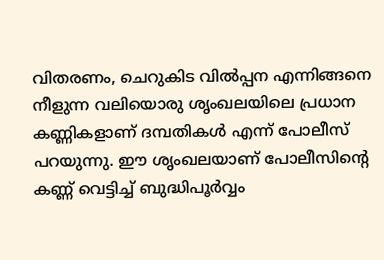വിതരണം, ചെറുകിട വില്‍പ്പന എന്നിങ്ങനെ നീളുന്ന വലിയൊരു ശൃംഖലയിലെ പ്രധാന കണ്ണികളാണ് ദമ്പതികള്‍ എന്ന് പോലീസ് പറയുന്നു. ഈ ശൃംഖലയാണ് പോലീസിന്റെ കണ്ണ് വെട്ടിച്ച് ബുദ്ധിപൂര്‍വ്വം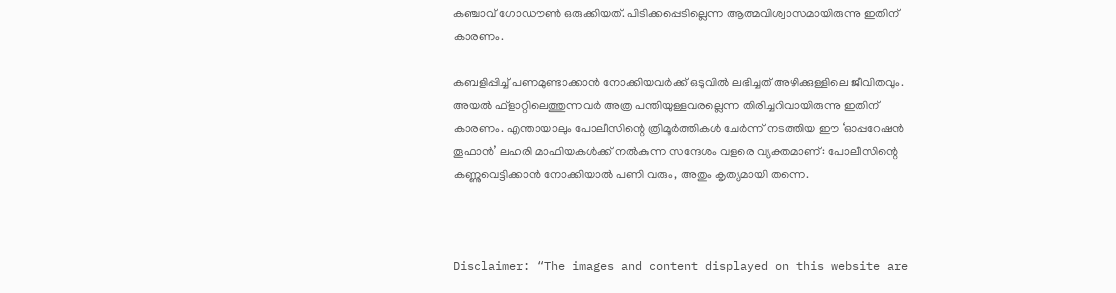കഞ്ചാവ് ഗോഡൗണ്‍ ഒരുക്കിയത്. പിടിക്കപ്പെടില്ലെന്ന ആത്മവിശ്വാസമായിരുന്നു ഇതിന് കാരണം.

കബളിപ്പിച്ച് പണമുണ്ടാക്കാന്‍ നോക്കിയവര്‍ക്ക് ഒടുവില്‍ ലഭിച്ചത് അഴിക്കുള്ളിലെ ജീവിതവും. അയല്‍ ഫ്‌ളാറ്റിലെത്തുന്നവര്‍ അത്ര പന്തിയുള്ളവരല്ലെന്ന തിരിച്ചറിവായിരുന്നു ഇതിന് കാരണം. എന്തായാലും പോലീസിന്റെ ത്രിമൂര്‍ത്തികള്‍ ചേര്‍ന്ന് നടത്തിയ ഈ ‘ഓപ്പറേഷന്‍ തൂഫാന്‍’ ലഹരി മാഫിയകള്‍ക്ക് നല്‍കുന്ന സന്ദേശം വളരെ വ്യക്തമാണ്: പോലീസിന്റെ കണ്ണുവെട്ടിക്കാന്‍ നോക്കിയാല്‍ പണി വരും, അതും കൃത്യമായി തന്നെ.



Disclaimer: “The images and content displayed on this website are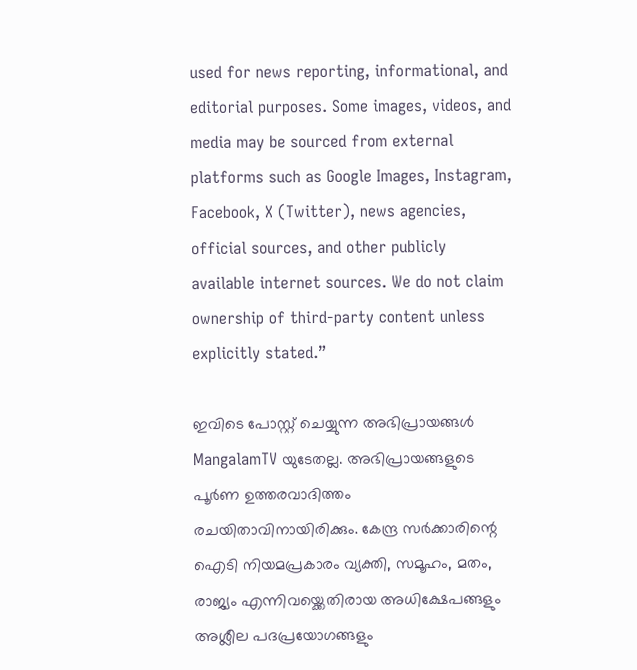used for news reporting, informational, and editorial purposes. Some images, videos, and media may be sourced from external platforms such as Google Images, Instagram, Facebook, X (Twitter), news agencies, official sources, and other publicly available internet sources. We do not claim ownership of third-party content unless explicitly stated.”

ഇവിടെ പോസ്റ്റ് ചെയ്യുന്ന അഭിപ്രായങ്ങൾ MangalamTV യുടേതല്ല. അഭിപ്രായങ്ങളുടെ പൂർണ ഉത്തരവാദിത്തം രചയിതാവിനായിരിക്കും. കേന്ദ്ര സർക്കാരിന്റെ ഐടി നിയമപ്രകാരം വ്യക്തി, സമൂഹം, മതം, രാജ്യം എന്നിവയ്ക്കെതിരായ അധിക്ഷേപങ്ങളും അശ്ലീല പദപ്രയോഗങ്ങളും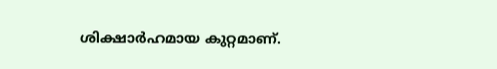ശിക്ഷാർഹമായ കുറ്റമാണ്.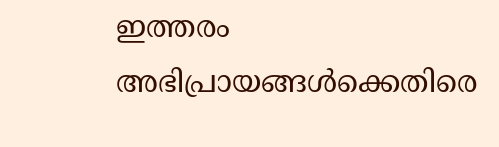ഇത്തരം അഭിപ്രായങ്ങൾക്കെതിരെ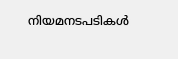നിയമനടപടികൾ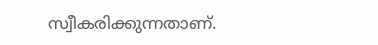സ്വീകരിക്കുന്നതാണ്.